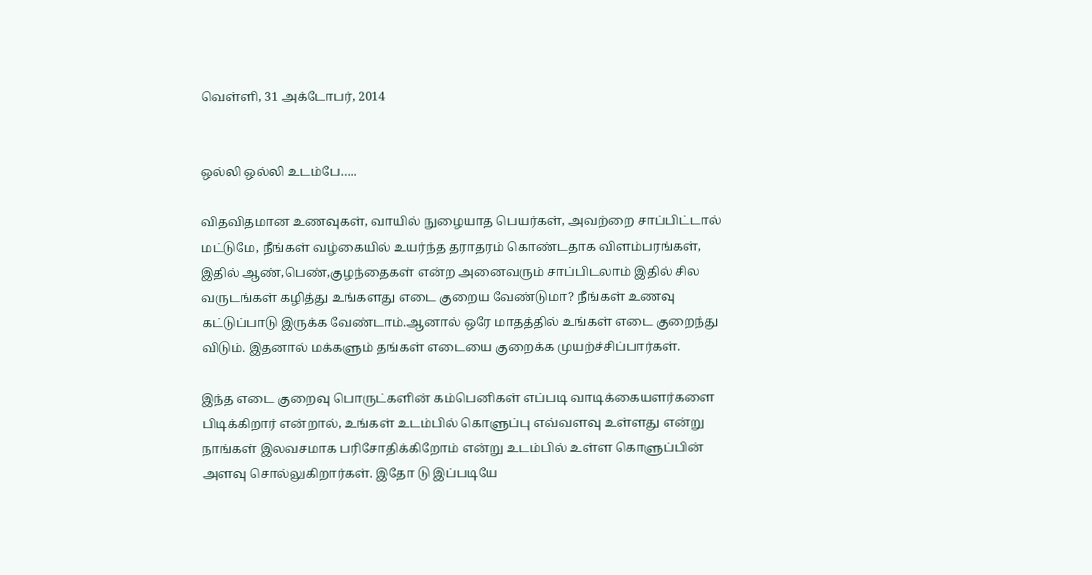வெள்ளி, 31 அக்டோபர், 2014


ஒல்லி ஒல்லி உடம்பே…..

விதவிதமான உணவுகள், வாயில் நுழையாத பெயர்கள், அவற்றை சாப்பிட்டால் மட்டுமே, நீங்கள் வழ்கையில் உயர்ந்த தராதரம் கொண்டதாக விளம்பரங்கள், இதில் ஆண்,பெண்,குழந்தைகள் என்ற அனைவரும் சாப்பிடலாம் இதில் சில வருடங்கள் கழித்து உங்களது எடை குறைய வேண்டுமா? நீங்கள் உணவு கட்டுப்பாடு இருக்க வேண்டாம்.ஆனால் ஒரே மாதத்தில் உங்கள் எடை குறைந்து விடும். இதனால் மக்களும் தங்கள் எடையை குறைக்க முயற்ச்சிப்பார்கள்.

இந்த எடை குறைவு பொருட்களின் கம்பெனிகள் எப்படி வாடிக்கையளர்களை பிடிக்கிறார் என்றால், உங்கள் உடம்பில் கொளுப்பு எவ்வளவு உள்ளது என்று நாங்கள் இலவசமாக பரிசோதிக்கிறோம் என்று உடம்பில் உள்ள கொளுப்பின் அளவு சொல்லுகிறார்கள். இதோ டு இப்படியே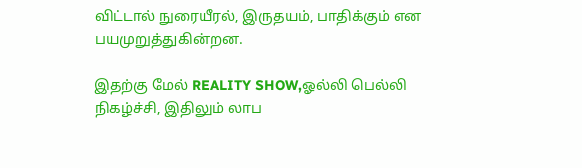விட்டால் நுரையீரல், இருதயம், பாதிக்கும் என பயமுறுத்துகின்றன.

இதற்கு மேல் REALITY SHOW,ஓல்லி பெல்லி நிகழ்ச்சி, இதிலும் லாப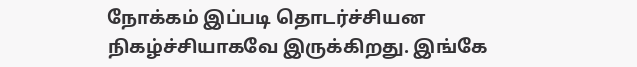நோக்கம் இப்படி தொடர்ச்சியன நிகழ்ச்சியாகவே இருக்கிறது. இங்கே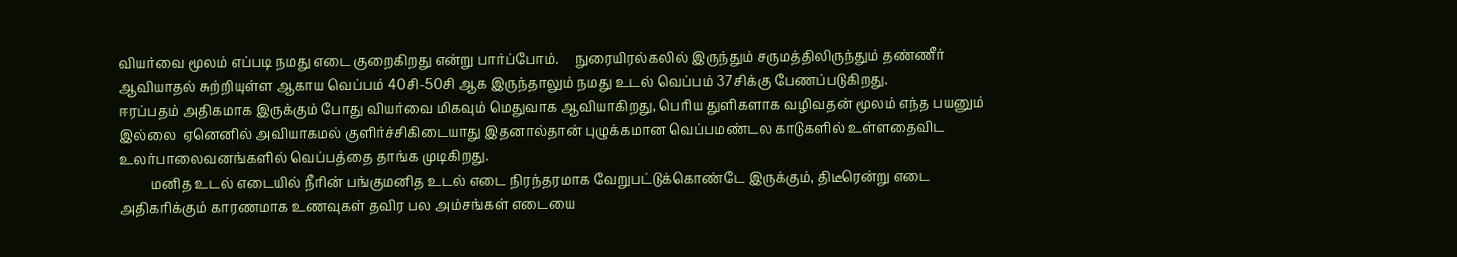வியர்வை மூலம் எப்படி நமது எடை குறைகிறது என்று பார்ப்போம்.     நுரையிரல்கலில் இருந்தும் சருமத்திலிருந்தும் தண்ணீர் ஆவியாதல் சுற்றியுள்ள ஆகாய வெப்பம் 40சி-50சி ஆக இருந்தாலும் நமது உடல் வெப்பம் 37சிக்கு பேணப்படுகிறது.
ஈரப்பதம் அதிகமாக இருக்கும் போது வியர்வை மிகவும் மெதுவாக ஆவியாகிறது, பெரிய துளிகளாக வழிவதன் மூலம் எந்த பயனும் இல்லை  ஏனெனில் அவியாகமல் குளிர்ச்சிகிடையாது இதனால்தான் புழுக்கமான வெப்பமண்டல காடுகளில் உள்ளதைவிட உலர்பாலைவனங்களில் வெப்பத்தை தாங்க முடிகிறது.
         மனித உடல் எடையில் நீரின் பங்குமனித உடல் எடை நிரந்தரமாக வேறுபட்டுக்கொண்டே இருக்கும், திடீரென்று எடை அதிகரிக்கும் காரணமாக உணவுகள் தவிர பல அம்சங்கள் எடையை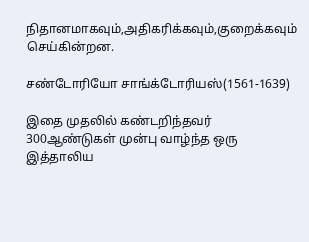நிதானமாகவும்,அதிகரிக்கவும்,குறைக்கவும் செய்கின்றன.

சண்டோரியோ சாங்க்டோரியஸ்(1561-1639)

இதை முதலில் கண்டறிந்தவர் 300ஆண்டுகள் முன்பு வாழ்ந்த ஒரு இத்தாலிய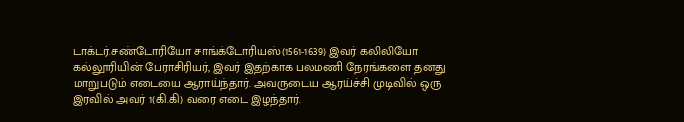டாக்டர்.சண்டோரியோ சாங்க்டோரியஸ்(1561-1639) இவர் கலிலியோ கல்லூரியின் பேராசிரியர், இவர் இதற்காக பலமணி நேரங்களை தனது மாறுபடும் எடையை ஆராய்ந்தார். அவருடைய ஆரய்ச்சி முடிவில் ஒரு இரவில் அவர் 1(கி.கி) வரை எடை இழந்தார்.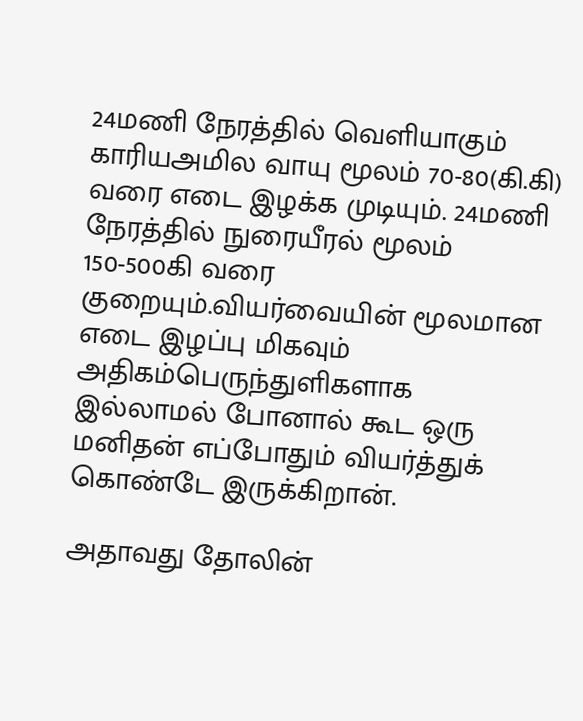24மணி நேரத்தில் வெளியாகும் காரியஅமில வாயு மூலம் 70-80(கி.கி) வரை எடை இழக்க முடியும். 24மணி நேரத்தில் நுரையீரல் மூலம் 150-500கி வரை குறையும்.வியர்வையின் மூலமான எடை இழப்பு மிகவும் அதிகம்பெருந்துளிகளாக இல்லாமல் போனால் கூட ஒரு மனிதன் எப்போதும் வியர்த்துக் கொண்டே இருக்கிறான்.

அதாவது தோலின்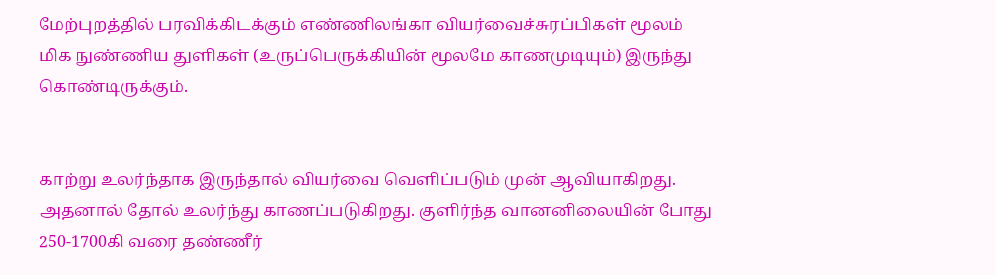மேற்புறத்தில் பரவிக்கிடக்கும் எண்ணிலங்கா வியர்வைச்சுரப்பிகள் மூலம் மிக நுண்ணிய துளிகள் (உருப்பெருக்கியின் மூலமே காணமுடியும்) இருந்து கொண்டிருக்கும்.


காற்று உலர்ந்தாக இருந்தால் வியர்வை வெளிப்படும் முன் ஆவியாகிறது. அதனால் தோல் உலர்ந்து காணப்படுகிறது. குளிர்ந்த வானனிலையின் போது 250-1700கி வரை தண்ணீர்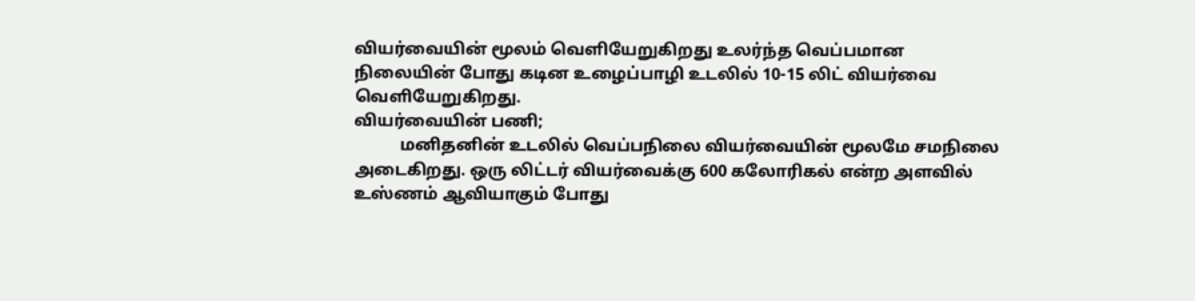வியர்வையின் மூலம் வெளியேறுகிறது உலர்ந்த வெப்பமான நிலையின் போது கடின உழைப்பாழி உடலில் 10-15 லிட் வியர்வை வெளியேறுகிறது.
வியர்வையின் பணி;
           மனிதனின் உடலில் வெப்பநிலை வியர்வையின் மூலமே சமநிலை அடைகிறது. ஒரு லிட்டர் வியர்வைக்கு 600 கலோரிகல் என்ற அளவில் உஸ்ணம் ஆவியாகும் போது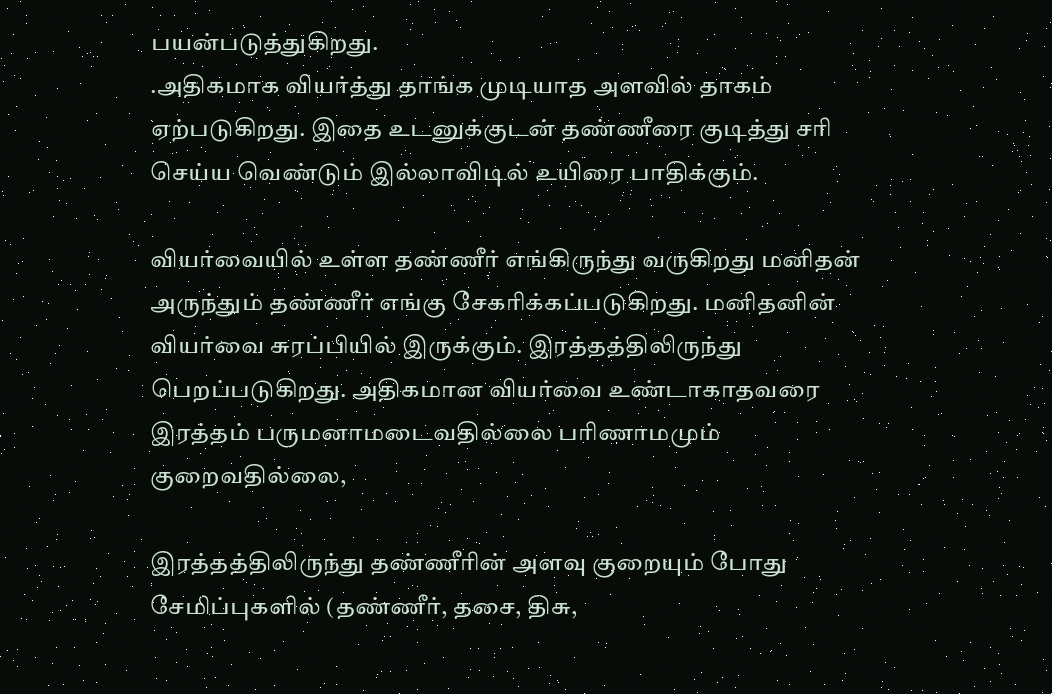பயன்படுத்துகிறது.
.அதிகமாக வியர்த்து தாங்க முடியாத அளவில் தாகம் ஏற்படுகிறது. இதை உடனுக்குடன் தண்ணீரை குடித்து சரி செய்ய வெண்டும் இல்லாவிடில் உயிரை பாதிக்கும்.

வியர்வையில் உள்ள தண்ணீர் எங்கிருந்து வருகிறது மனிதன் அருந்தும் தண்ணீர் எங்கு சேகரிக்கப்படுகிறது. மனிதனின் வியர்வை சுரப்பியில் இருக்கும். இரத்தத்திலிருந்து பெறப்படுகிறது. அதிகமான வியர்வை உண்டாகாதவரை  இரத்தம் பருமனாமடைவதில்லை பரிணாமமும் குறைவதில்லை,

இரத்தத்திலிருந்து தண்ணீரின் அளவு குறையும் போது சேமிப்புகளில் (தண்ணீர், தசை, திசு,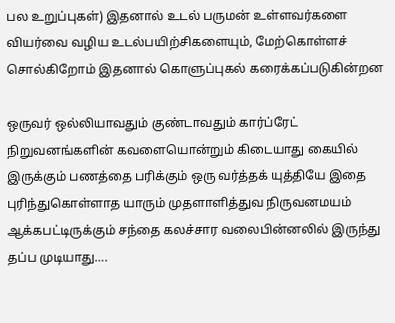பல உறுப்புகள்) இதனால் உடல் பருமன் உள்ளவர்களை வியர்வை வழிய உடல்பயிற்சிகளையும், மேற்கொள்ளச் சொல்கிறோம் இதனால் கொளுப்புகல் கரைக்கப்படுகின்றன

ஒருவர் ஒல்லியாவதும் குண்டாவதும் கார்ப்ரேட் நிறுவனங்களின் கவளையொன்றும் கிடையாது கையில் இருக்கும் பணத்தை பரிக்கும் ஒரு வர்த்தக் யுத்தியே இதை புரிந்துகொள்ளாத யாரும் முதளாளித்துவ நிருவனமயம் ஆக்கபட்டிருக்கும் சந்தை கலச்சார வலைபின்னலில் இருந்து தப்ப முடியாது….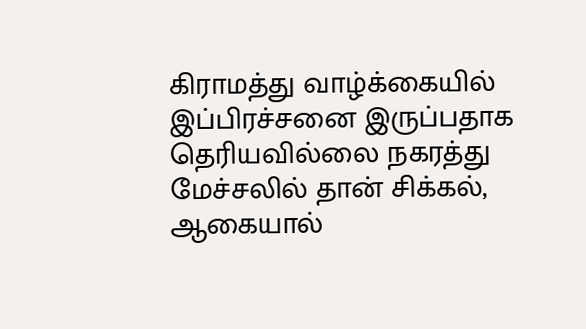கிராமத்து வாழ்க்கையில் இப்பிரச்சனை இருப்பதாக தெரியவில்லை நகரத்து மேச்சலில் தான் சிக்கல், ஆகையால்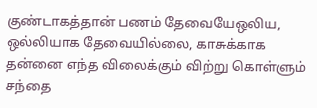குண்டாகத்தான் பணம் தேவையேஒலிய, ஒல்லியாக தேவையில்லை, காசுக்காக தன்னை எந்த விலைக்கும் விற்று கொள்ளும் சந்தை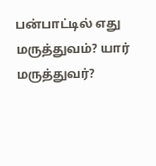பன்பாட்டில் எது மருத்துவம்? யார் மருத்துவர்?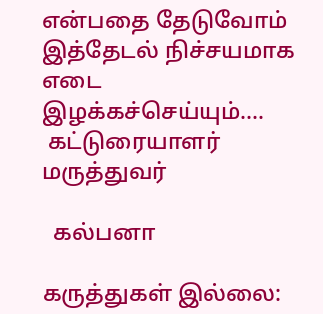என்பதை தேடுவோம் இத்தேடல் நிச்சயமாக எடை இழக்கச்செய்யும்….
 கட்டுரையாளர்                                        மருத்துவர்

  கல்பனா

கருத்துகள் இல்லை: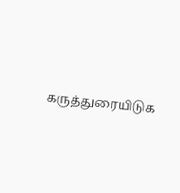கருத்துரையிடுக